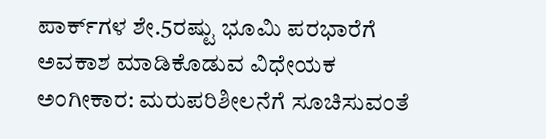ಪಾರ್ಕ್‌ಗಳ ಶೇ.5ರಷ್ಟು ಭೂಮಿ ಪರಭಾರೆಗೆ ಅವಕಾಶ ಮಾಡಿಕೊಡುವ ವಿಧೇಯಕ ಅಂಗೀಕಾರ: ಮರುಪರಿಶೀಲನೆಗೆ ಸೂಚಿಸುವಂತೆ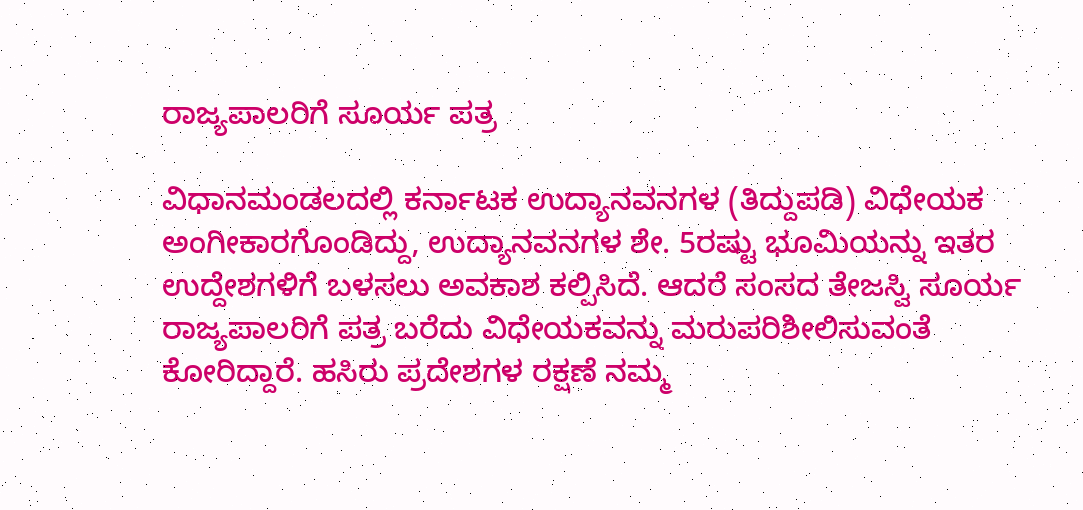ರಾಜ್ಯಪಾಲರಿಗೆ ಸೂರ್ಯ ಪತ್ರ

ವಿಧಾನಮಂಡಲದಲ್ಲಿ ಕರ್ನಾಟಕ ಉದ್ಯಾನವನಗಳ (ತಿದ್ದುಪಡಿ) ವಿಧೇಯಕ ಅಂಗೀಕಾರಗೊಂಡಿದ್ದು, ಉದ್ಯಾನವನಗಳ ಶೇ. 5ರಷ್ಟು ಭೂಮಿಯನ್ನು ಇತರ ಉದ್ದೇಶಗಳಿಗೆ ಬಳಸಲು ಅವಕಾಶ ಕಲ್ಪಿಸಿದೆ. ಆದರೆ ಸಂಸದ ತೇಜಸ್ವಿ ಸೂರ್ಯ ರಾಜ್ಯಪಾಲರಿಗೆ ಪತ್ರ ಬರೆದು ವಿಧೇಯಕವನ್ನು ಮರುಪರಿಶೀಲಿಸುವಂತೆ ಕೋರಿದ್ದಾರೆ. ಹಸಿರು ಪ್ರದೇಶಗಳ ರಕ್ಷಣೆ ನಮ್ಮ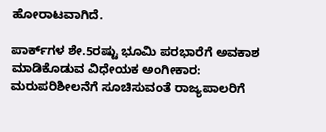ಹೋರಾಟವಾಗಿದೆ.

ಪಾರ್ಕ್‌ಗಳ ಶೇ.5ರಷ್ಟು ಭೂಮಿ ಪರಭಾರೆಗೆ ಅವಕಾಶ ಮಾಡಿಕೊಡುವ ವಿಧೇಯಕ ಅಂಗೀಕಾರ: ಮರುಪರಿಶೀಲನೆಗೆ ಸೂಚಿಸುವಂತೆ ರಾಜ್ಯಪಾಲರಿಗೆ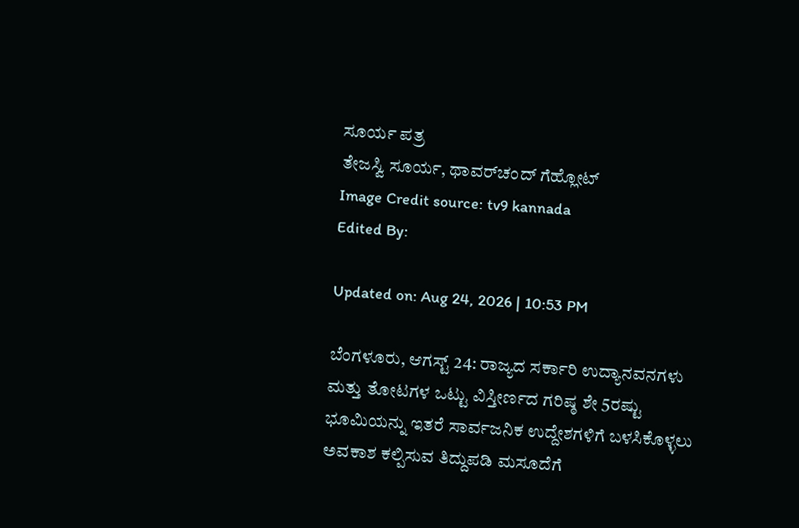ಸೂರ್ಯ ಪತ್ರ
ತೇಜಸ್ವಿ ಸೂರ್ಯ, ಥಾವರ್‌ಚಂದ್ ಗೆಹ್ಲೋಟ್
Image Credit source: tv9 kannada
Edited By:

Updated on: Aug 24, 2026 | 10:53 PM

ಬೆಂಗಳೂರು, ಆಗಸ್ಟ್ 24: ರಾಜ್ಯದ ಸರ್ಕಾರಿ ಉದ್ಯಾನವನಗಳು ಮತ್ತು ತೋಟಗಳ ಒಟ್ಟು ವಿಸ್ತೀರ್ಣದ ಗರಿಷ್ಠ ಶೇ 5ರಷ್ಟು ಭೂಮಿಯನ್ನು ಇತರೆ ಸಾರ್ವಜನಿಕ ಉದ್ದೇಶಗಳಿಗೆ ಬಳಸಿಕೊಳ್ಳಲು ಅವಕಾಶ ಕಲ್ಪಿಸುವ ತಿದ್ದುಪಡಿ ಮಸೂದೆಗೆ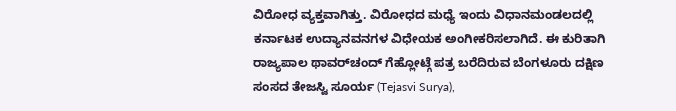ವಿರೋಧ ವ್ಯಕ್ತವಾಗಿತ್ತು. ವಿರೋಧದ ಮಧ್ಯೆ ಇಂದು ವಿಧಾನಮಂಡಲದಲ್ಲಿ ಕರ್ನಾಟಕ ಉದ್ಯಾನವನಗಳ ವಿಧೇಯಕ ಅಂಗೀಕರಿಸಲಾಗಿದೆ. ಈ ಕುರಿತಾಗಿ ರಾಜ್ಯಪಾಲ ಥಾವರ್‌ಚಂದ್ ಗೆಹ್ಲೋಟ್ಗೆ ಪತ್ರ ಬರೆದಿರುವ ಬೆಂಗಳೂರು ದಕ್ಷಿಣ ಸಂಸದ ತೇಜಸ್ವಿ ಸೂರ್ಯ (Tejasvi Surya),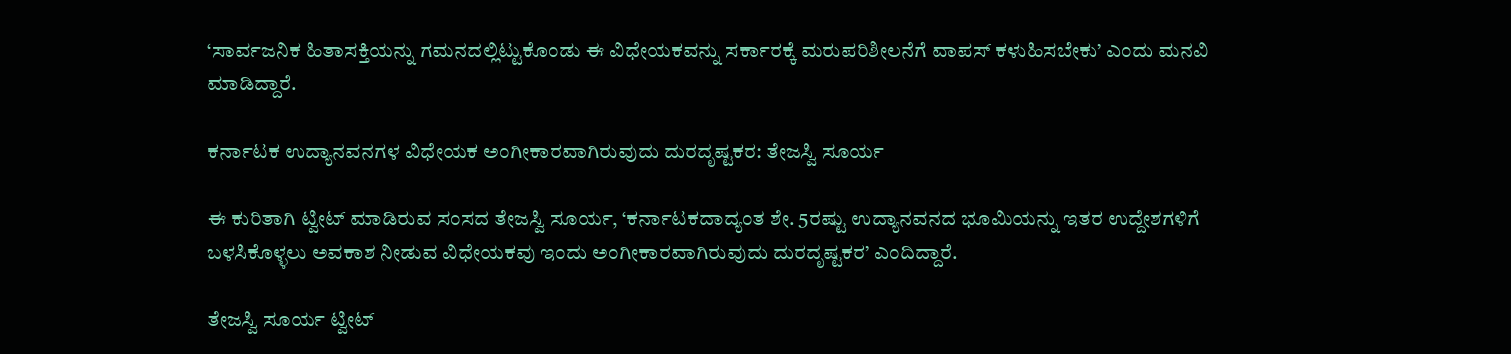‘ಸಾರ್ವಜನಿಕ ಹಿತಾಸಕ್ತಿಯನ್ನು ಗಮನದಲ್ಲಿಟ್ಟುಕೊಂಡು ಈ ವಿಧೇಯಕವನ್ನು ಸರ್ಕಾರಕ್ಕೆ ಮರುಪರಿಶೀಲನೆಗೆ ವಾಪಸ್ ಕಳುಹಿಸಬೇಕು’ ಎಂದು ಮನವಿ ಮಾಡಿದ್ದಾರೆ.

ಕರ್ನಾಟಕ ಉದ್ಯಾನವನಗಳ ವಿಧೇಯಕ ಅಂಗೀಕಾರವಾಗಿರುವುದು ದುರದೃಷ್ಟಕರ: ತೇಜಸ್ವಿ ಸೂರ್ಯ

ಈ ಕುರಿತಾಗಿ ಟ್ವೀಟ್ ಮಾಡಿರುವ ಸಂಸದ ತೇಜಸ್ವಿ ಸೂರ್ಯ, ‘ಕರ್ನಾಟಕದಾದ್ಯಂತ ಶೇ. 5ರಷ್ಟು ಉದ್ಯಾನವನದ ಭೂಮಿಯನ್ನು ಇತರ ಉದ್ದೇಶಗಳಿಗೆ ಬಳಸಿಕೊಳ್ಳಲು ಅವಕಾಶ ನೀಡುವ ವಿಧೇಯಕವು ಇಂದು ಅಂಗೀಕಾರವಾಗಿರುವುದು ದುರದೃಷ್ಟಕರ’ ಎಂದಿದ್ದಾರೆ.

ತೇಜಸ್ವಿ ಸೂರ್ಯ ಟ್ವೀಟ್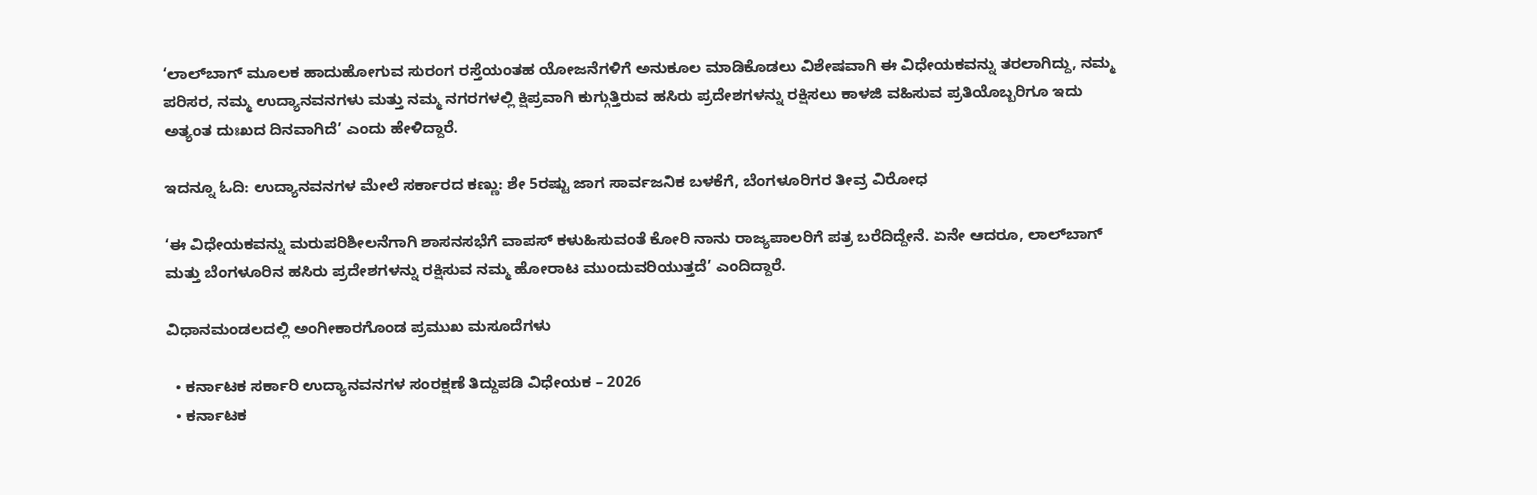‘ಲಾಲ್‌ಬಾಗ್ ಮೂಲಕ ಹಾದುಹೋಗುವ ಸುರಂಗ ರಸ್ತೆಯಂತಹ ಯೋಜನೆಗಳಿಗೆ ಅನುಕೂಲ ಮಾಡಿಕೊಡಲು ವಿಶೇಷವಾಗಿ ಈ ವಿಧೇಯಕವನ್ನು ತರಲಾಗಿದ್ದು, ನಮ್ಮ ಪರಿಸರ, ನಮ್ಮ ಉದ್ಯಾನವನಗಳು ಮತ್ತು ನಮ್ಮ ನಗರಗಳಲ್ಲಿ ಕ್ಷಿಪ್ರವಾಗಿ ಕುಗ್ಗುತ್ತಿರುವ ಹಸಿರು ಪ್ರದೇಶಗಳನ್ನು ರಕ್ಷಿಸಲು ಕಾಳಜಿ ವಹಿಸುವ ಪ್ರತಿಯೊಬ್ಬರಿಗೂ ಇದು ಅತ್ಯಂತ ದುಃಖದ ದಿನವಾಗಿದೆ’ ಎಂದು ಹೇಳಿದ್ದಾರೆ.

ಇದನ್ನೂ ಓದಿ: ಉದ್ಯಾನವನಗಳ ಮೇಲೆ ಸರ್ಕಾರದ ಕಣ್ಣು: ಶೇ 5ರಷ್ಟು ಜಾಗ ಸಾರ್ವಜನಿಕ ಬಳಕೆಗೆ, ಬೆಂಗಳೂರಿಗರ ತೀವ್ರ ವಿರೋಧ

‘ಈ ವಿಧೇಯಕವನ್ನು ಮರುಪರಿಶೀಲನೆಗಾಗಿ ಶಾಸನಸಭೆಗೆ ವಾಪಸ್ ಕಳುಹಿಸುವಂತೆ ಕೋರಿ ನಾನು ರಾಜ್ಯಪಾಲರಿಗೆ ಪತ್ರ ಬರೆದಿದ್ದೇನೆ. ಏನೇ ಆದರೂ, ಲಾಲ್‌ಬಾಗ್ ಮತ್ತು ಬೆಂಗಳೂರಿನ ಹಸಿರು ಪ್ರದೇಶಗಳನ್ನು ರಕ್ಷಿಸುವ ನಮ್ಮ ಹೋರಾಟ ಮುಂದುವರಿಯುತ್ತದೆ’ ಎಂದಿದ್ದಾರೆ.

ವಿಧಾನಮಂಡಲದಲ್ಲಿ ಅಂಗೀಕಾರಗೊಂಡ ಪ್ರಮುಖ ಮಸೂದೆಗಳು

  • ಕರ್ನಾಟಕ ಸರ್ಕಾರಿ ಉದ್ಯಾನವನಗಳ ಸಂರಕ್ಷಣೆ ತಿದ್ದುಪಡಿ ವಿಧೇಯಕ – 2026
  • ಕರ್ನಾಟಕ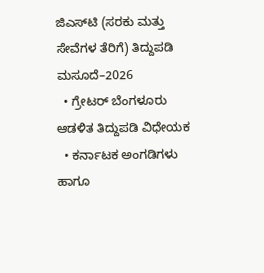ಜಿಎಸ್‌ಟಿ (ಸರಕು ಮತ್ತು ಸೇವೆಗಳ ತೆರಿಗೆ) ತಿದ್ದುಪಡಿ ಮಸೂದೆ–2026
  • ಗ್ರೇಟರ್ ಬೆಂಗಳೂರು ಆಡಳಿತ ತಿದ್ದುಪಡಿ ವಿಧೇಯಕ
  • ಕರ್ನಾಟಕ ಅಂಗಡಿಗಳು ಹಾಗೂ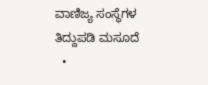ವಾಣಿಜ್ಯ ಸಂಸ್ಥೆಗಳ ತಿದ್ದುಪಡಿ ಮಸೂದೆ
  •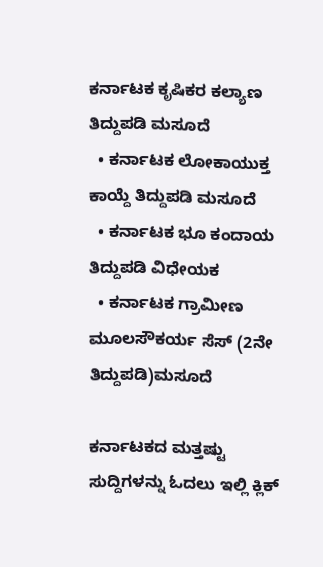ಕರ್ನಾಟಕ ಕೃಷಿಕರ ಕಲ್ಯಾಣ ತಿದ್ದುಪಡಿ ಮಸೂದೆ
  • ಕರ್ನಾಟಕ ಲೋಕಾಯುಕ್ತ ಕಾಯ್ದೆ ತಿದ್ದುಪಡಿ ಮಸೂದೆ
  • ಕರ್ನಾಟಕ ಭೂ ಕಂದಾಯ ತಿದ್ದುಪಡಿ ವಿಧೇಯಕ
  • ಕರ್ನಾಟಕ ಗ್ರಾಮೀಣ ಮೂಲಸೌಕರ್ಯ ಸೆಸ್ (2ನೇ ತಿದ್ದುಪಡಿ)ಮಸೂದೆ

ಕರ್ನಾಟಕದ ಮತ್ತಷ್ಟು ಸುದ್ದಿಗಳನ್ನು ಓದಲು ಇಲ್ಲಿ ಕ್ಲಿಕ್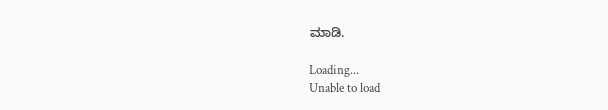ಮಾಡಿ.

Loading...
Unable to load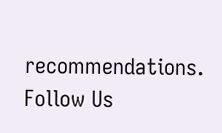recommendations.
Follow Us